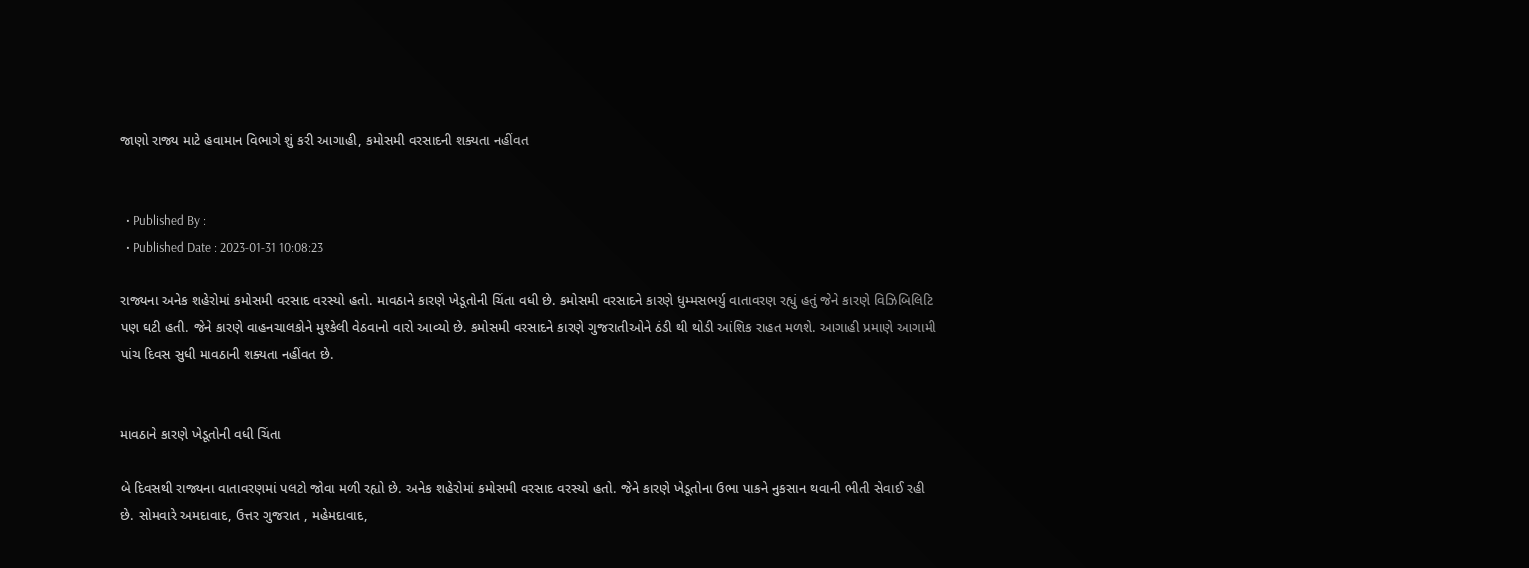જાણો રાજ્ય માટે હવામાન વિભાગે શું કરી આગાહી, કમોસમી વરસાદની શક્યતા નહીંવત


  • Published By :
  • Published Date : 2023-01-31 10:08:23

રાજ્યના અનેક શહેરોમાં કમોસમી વરસાદ વરસ્યો હતો. માવઠાને કારણે ખેડૂતોની ચિંતા વધી છે. કમોસમી વરસાદને કારણે ધુમ્મસભર્યુ વાતાવરણ રહ્યું હતું જેને કારણે વિઝિબિલિટિ પણ ઘટી હતી. જેને કારણે વાહનચાલકોને મુશ્કેલી વેઠવાનો વારો આવ્યો છે. કમોસમી વરસાદને કારણે ગુજરાતીઓને ઠંડી થી થોડી આંશિક રાહત મળશે. આગાહી પ્રમાણે આગામી પાંચ દિવસ સુધી માવઠાની શક્યતા નહીંવત છે.


માવઠાને કારણે ખેડૂતોની વધી ચિંતા

બે દિવસથી રાજ્યના વાતાવરણમાં પલટો જોવા મળી રહ્યો છે. અનેક શહેરોમાં કમોસમી વરસાદ વરસ્યો હતો. જેને કારણે ખેડૂતોના ઉભા પાકને નુકસાન થવાની ભીતી સેવાઈ રહી છે. સોમવારે અમદાવાદ, ઉત્તર ગુજરાત , મહેમદાવાદ,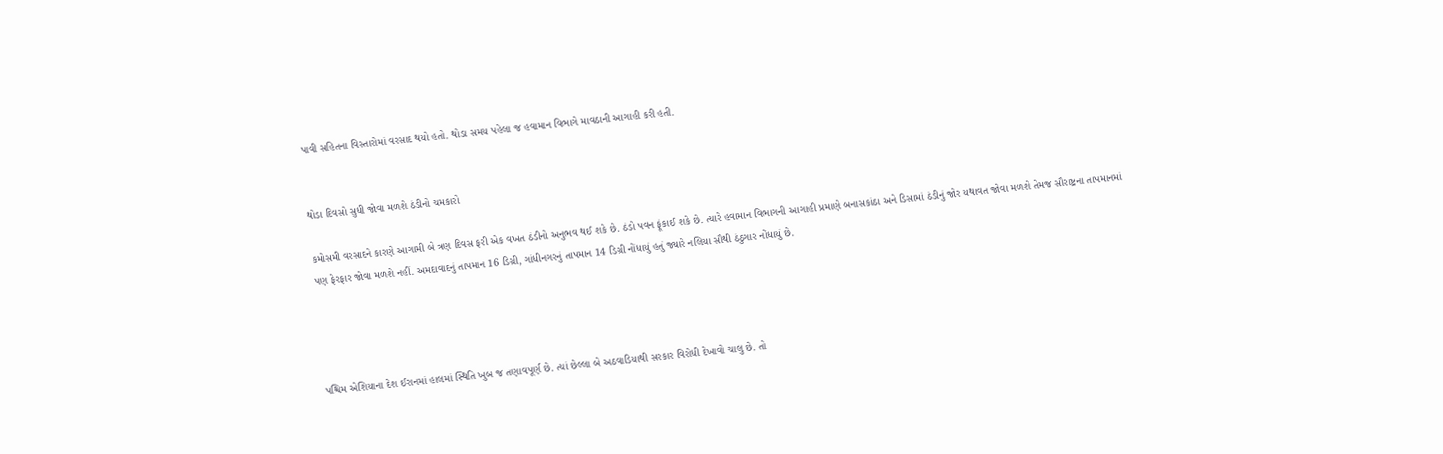પાવી સહિતના વિસ્તારોમાં વરસાદ થયો હતો. થોડા સમય પહેલા જ હવામાન વિભાગે માવઠાની આગાહી કરી હતી.


થોડા દિવસો સુધી જોવા મળશે ઠંડીનો ચમકારો

કમોસમી વરસાદને કારણે આગામી બે ત્રણ દિવસ ફરી એક વખત ઠંડીનો અનુભવ થઈ શકે છે. ઠંડો પવન ફૂંકાઈ શકે છે. ત્યારે હવામાન વિભાગની આગાહી પ્રમાણે બનાસકાંઠા અને ડિસામાં ઠંડીનું જોર યથાવત જોવા મળશે તેમજ સૌરાષ્ટ્રના તાપમાનમાં પણ ફેરફાર જોવા મળશે નહીં. અમદાવાદનું તાપમાન 16 ડિગ્રી, ગાંધીનગરનું તાપમાન 14 ડિગ્રી નોંધાયું હતું જ્યારે નલિયા સૌથી ઠંઠુગાર નોંધાયું છે.




પશ્ચિમ એશિયાના દેશ ઈરાનમાં હાલમાં સ્થિતિ ખુબ જ તણાવપૂર્ણ છે. ત્યાં છેલ્લા બે અઠવાડિયાથી સરકાર વિરોધી દેખાવો ચાલુ છે. તો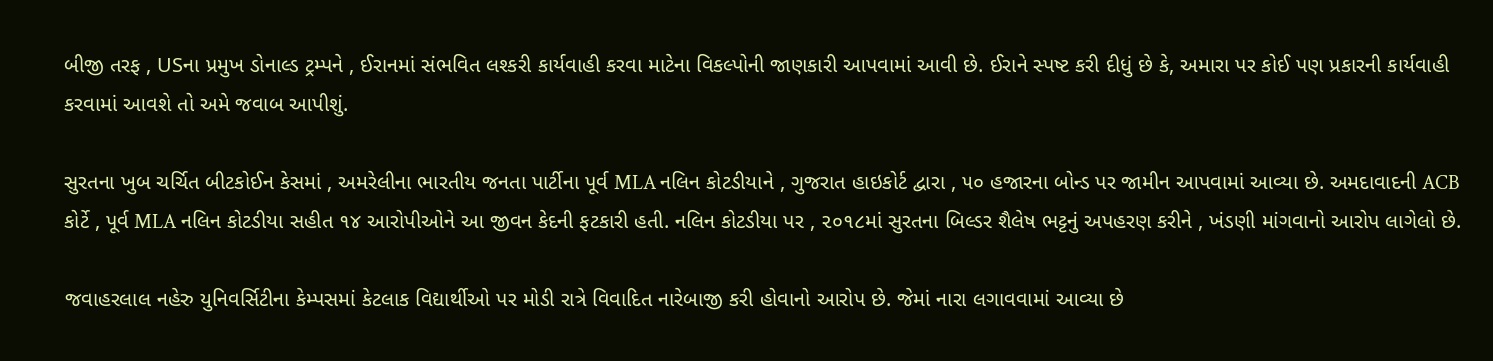બીજી તરફ , USના પ્રમુખ ડોનાલ્ડ ટ્રમ્પને , ઈરાનમાં સંભવિત લશ્કરી કાર્યવાહી કરવા માટેના વિકલ્પોની જાણકારી આપવામાં આવી છે. ઈરાને સ્પષ્ટ કરી દીધું છે કે, અમારા પર કોઈ પણ પ્રકારની કાર્યવાહી કરવામાં આવશે તો અમે જવાબ આપીશું.

સુરતના ખુબ ચર્ચિત બીટકોઈન કેસમાં , અમરેલીના ભારતીય જનતા પાર્ટીના પૂર્વ MLA નલિન કોટડીયાને , ગુજરાત હાઇકોર્ટ દ્વારા , ૫૦ હજારના બોન્ડ પર જામીન આપવામાં આવ્યા છે. અમદાવાદની ACB કોર્ટે , પૂર્વ MLA નલિન કોટડીયા સહીત ૧૪ આરોપીઓને આ જીવન કેદની ફટકારી હતી. નલિન કોટડીયા પર , ૨૦૧૮માં સુરતના બિલ્ડર શૈલેષ ભટ્ટનું અપહરણ કરીને , ખંડણી માંગવાનો આરોપ લાગેલો છે.

જવાહરલાલ નહેરુ યુનિવર્સિટીના કેમ્પસમાં કેટલાક વિદ્યાર્થીઓ પર મોડી રાત્રે વિવાદિત નારેબાજી કરી હોવાનો આરોપ છે. જેમાં નારા લગાવવામાં આવ્યા છે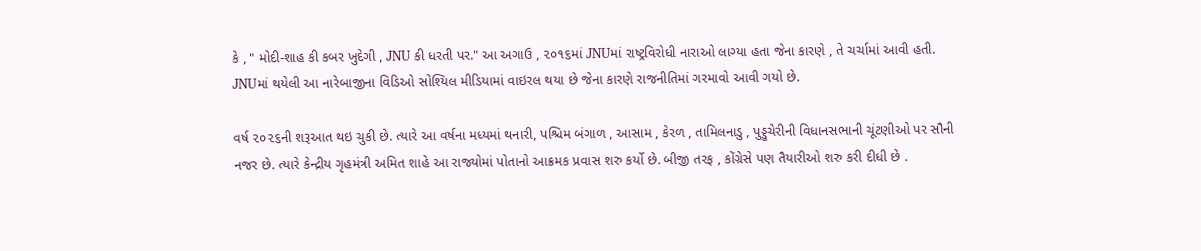કે , " મોદી-શાહ કી કબર ખુદેગી , JNU કી ધરતી પર." આ અગાઉ , ૨૦૧૬માં JNUમાં રાષ્ટ્રવિરોધી નારાઓ લાગ્યા હતા જેના કારણે , તે ચર્ચામાં આવી હતી. JNUમાં થયેલી આ નારેબાજીના વિડિઓ સોશ્યિલ મીડિયામાં વાઇરલ થયા છે જેના કારણે રાજનીતિમાં ગરમાવો આવી ગયો છે.

વર્ષ ૨૦૨૬ની શરૂઆત થઇ ચુકી છે. ત્યારે આ વર્ષના મધ્યમાં થનારી, પશ્ચિમ બંગાળ , આસામ , કેરળ , તામિલનાડુ , પુડ્ડુચેરીની વિધાનસભાની ચૂંટણીઓ પર સૌની નજર છે. ત્યારે કેન્દ્રીય ગૃહમંત્રી અમિત શાહે આ રાજ્યોમાં પોતાનો આક્રમક પ્રવાસ શરુ કર્યો છે. બીજી તરફ , કોંગ્રેસે પણ તૈયારીઓ શરુ કરી દીધી છે .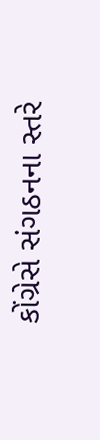કોંગ્રેસે સંગઠનના સ્તરે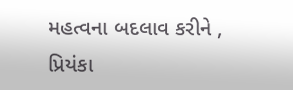મહત્વના બદલાવ કરીને , પ્રિયંકા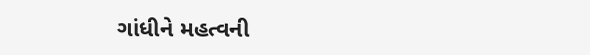ગાંધીને મહત્વની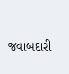જવાબદારી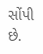સોંપી છે.